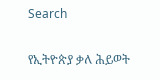Search

የኢትዮጵያ ቃለ ሕይወት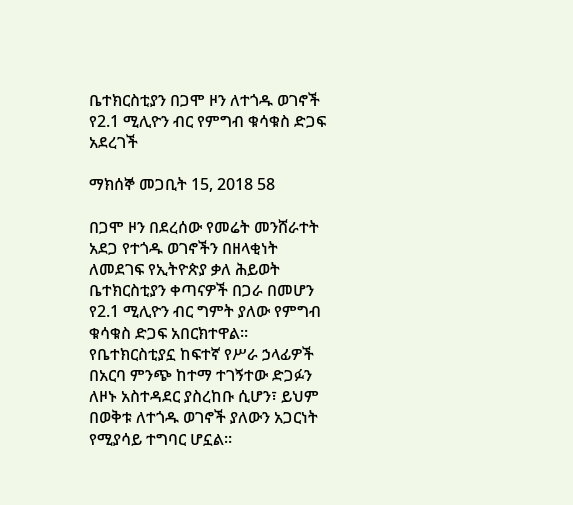ቤተክርስቲያን በጋሞ ዞን ለተጎዱ ወገኖች የ2.1 ሚሊዮን ብር የምግብ ቁሳቁስ ድጋፍ አደረገች

ማክሰኞ መጋቢት 15, 2018 58

በጋሞ ዞን በደረሰው የመሬት መንሸራተት አደጋ የተጎዱ ወገኖችን በዘላቂነት ለመደገፍ የኢትዮጵያ ቃለ ሕይወት ቤተክርስቲያን ቀጣናዎች በጋራ በመሆን የ2.1 ሚሊዮን ብር ግምት ያለው የምግብ ቁሳቁስ ድጋፍ አበርክተዋል።
የቤተክርስቲያኗ ከፍተኛ የሥራ ኃላፊዎች በአርባ ምንጭ ከተማ ተገኝተው ድጋፉን ለዞኑ አስተዳደር ያስረከቡ ሲሆን፣ ይህም በወቅቱ ለተጎዱ ወገኖች ያለውን አጋርነት የሚያሳይ ተግባር ሆኗል።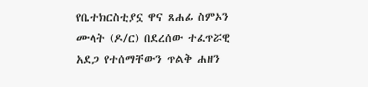የቤተክርስቲያኗ ዋና ጸሐፊ ስምኦን ሙላት (ዶ/ር) በደረሰው ተፈጥሯዊ አደጋ የተሰማቸውን ጥልቅ ሐዘን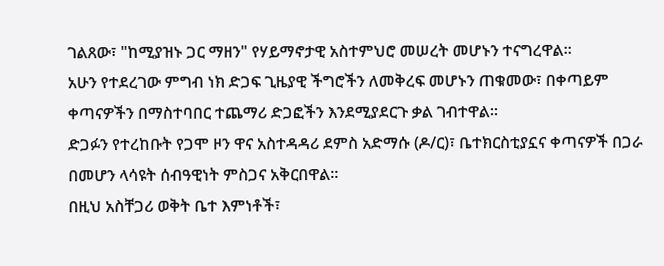ገልጸው፣ "ከሚያዝኑ ጋር ማዘን" የሃይማኖታዊ አስተምህሮ መሠረት መሆኑን ተናግረዋል።
አሁን የተደረገው ምግብ ነክ ድጋፍ ጊዜያዊ ችግሮችን ለመቅረፍ መሆኑን ጠቁመው፣ በቀጣይም ቀጣናዎችን በማስተባበር ተጨማሪ ድጋፎችን እንደሚያደርጉ ቃል ገብተዋል።
ድጋፉን የተረከቡት የጋሞ ዞን ዋና አስተዳዳሪ ደምስ አድማሱ (ዶ/ር)፣ ቤተክርስቲያኗና ቀጣናዎች በጋራ በመሆን ላሳዩት ሰብዓዊነት ምስጋና አቅርበዋል።
በዚህ አስቸጋሪ ወቅት ቤተ እምነቶች፣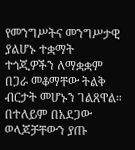የመንግሥትና መንግሥታዊ ያልሆኑ ተቋማት ተጎጂዎችን ለማቋቋም በጋራ መቆማቸው ትልቅ ብርታት መሆኑን ገልጸዋል።
በተለይም በአደጋው ወላጆቻቸውን ያጡ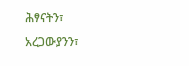ሕፃናትን፣ አረጋውያንን፣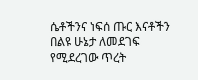ሴቶችንና ነፍሰ ጡር እናቶችን በልዩ ሁኔታ ለመደገፍ የሚደረገው ጥረት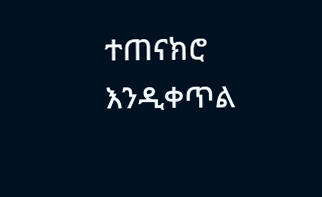ተጠናክሮ እንዲቀጥል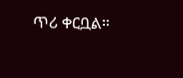ጥሪ ቀርቧል።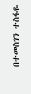በተመስገን ተስፋዬ